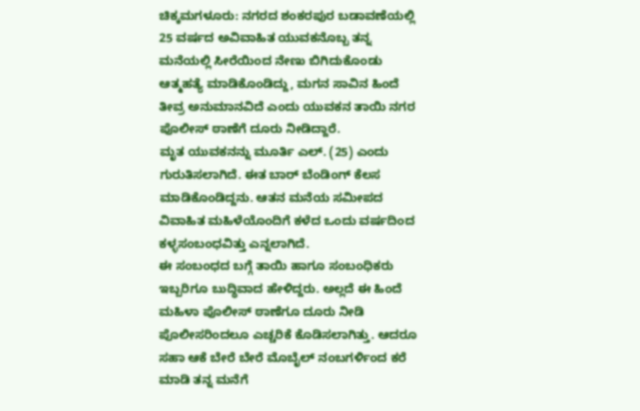ಚಿಕ್ಕಮಗಳೂರು: ನಗರದ ಶಂಕರಪುರ ಬಡಾವಣೆಯಲ್ಲಿ 25 ವರ್ಷದ ಅವಿವಾಹಿತ ಯುವಕನೊಬ್ಬ ತನ್ನ ಮನೆಯಲ್ಲಿ ಸೀರೆಯಿಂದ ನೇಣು ಬಿಗಿದುಕೊಂಡು ಆತ್ಮಹತ್ಯೆ ಮಾಡಿಕೊಂಡಿದ್ದು, ಮಗನ ಸಾವಿನ ಹಿಂದೆ ತೀವ್ರ ಅನುಮಾನವಿದೆ ಎಂದು ಯುವಕನ ತಾಯಿ ನಗರ ಪೊಲೀಸ್ ಠಾಣೆಗೆ ದೂರು ನೀಡಿದ್ದಾರೆ.
ಮೃತ ಯುವಕನನ್ನು ಮೂರ್ತಿ ಎಲ್. (25) ಎಂದು ಗುರುತಿಸಲಾಗಿದೆ. ಈತ ಬಾರ್ ಬೆಂಡಿಂಗ್ ಕೆಲಸ ಮಾಡಿಕೊಂಡಿದ್ದನು. ಆತನ ಮನೆಯ ಸಮೀಪದ ವಿವಾಹಿತ ಮಹಿಳೆಯೊಂದಿಗೆ ಕಳೆದ ಒಂದು ವರ್ಷದಿಂದ ಕಳ್ಳಸಂಬಂಧವಿತ್ತು ಎನ್ನಲಾಗಿದೆ.
ಈ ಸಂಬಂಧದ ಬಗ್ಗೆ ತಾಯಿ ಹಾಗೂ ಸಂಬಂಧಿಕರು ಇಬ್ಬರಿಗೂ ಬುದ್ಧಿವಾದ ಹೇಳಿದ್ದರು. ಅಲ್ಲದೆ ಈ ಹಿಂದೆ ಮಹಿಳಾ ಪೊಲೀಸ್ ಠಾಣೆಗೂ ದೂರು ನೀಡಿ ಪೊಲೀಸರಿಂದಲೂ ಎಚ್ಚರಿಕೆ ಕೊಡಿಸಲಾಗಿತ್ತು. ಆದರೂ ಸಹಾ ಆಕೆ ಬೇರೆ ಬೇರೆ ಮೊಬೈಲ್ ನಂಬಗರ್ಳಿಂದ ಕರೆ ಮಾಡಿ ತನ್ನ ಮನೆಗೆ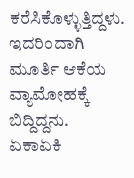ಕರೆಸಿಕೊಳ್ಳುತ್ತಿದ್ದಳು. ಇದರಿಂದಾಗಿ ಮೂರ್ತಿ ಆಕೆಯ ವ್ಯಾಮೋಹಕ್ಕೆ ಬಿದ್ದಿದ್ದನು.
ಏಕಾಏಕಿ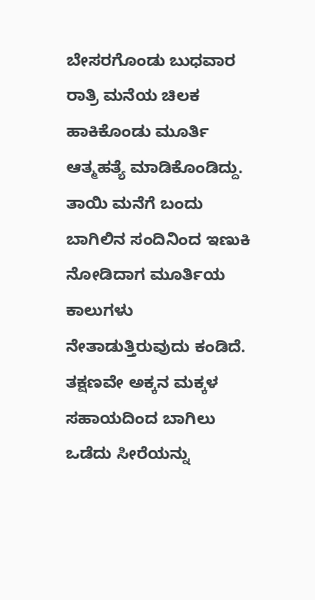ಬೇಸರಗೊಂಡು ಬುಧವಾರ ರಾತ್ರಿ ಮನೆಯ ಚಿಲಕ ಹಾಕಿಕೊಂಡು ಮೂರ್ತಿ ಆತ್ಮಹತ್ಯೆ ಮಾಡಿಕೊಂಡಿದ್ದು. ತಾಯಿ ಮನೆಗೆ ಬಂದು ಬಾಗಿಲಿನ ಸಂದಿನಿಂದ ಇಣುಕಿ ನೋಡಿದಾಗ ಮೂರ್ತಿಯ ಕಾಲುಗಳು ನೇತಾಡುತ್ತಿರುವುದು ಕಂಡಿದೆ.
ತಕ್ಷಣವೇ ಅಕ್ಕನ ಮಕ್ಕಳ ಸಹಾಯದಿಂದ ಬಾಗಿಲು ಒಡೆದು ಸೀರೆಯನ್ನು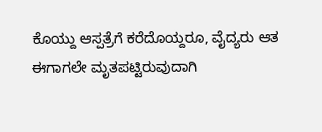ಕೊಯ್ದು ಆಸ್ಪತ್ರೆಗೆ ಕರೆದೊಯ್ದರೂ, ವೈದ್ಯರು ಆತ ಈಗಾಗಲೇ ಮೃತಪಟ್ಟಿರುವುದಾಗಿ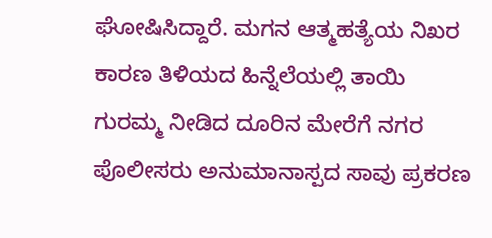ಘೋಷಿಸಿದ್ದಾರೆ. ಮಗನ ಆತ್ಮಹತ್ಯೆಯ ನಿಖರ ಕಾರಣ ತಿಳಿಯದ ಹಿನ್ನೆಲೆಯಲ್ಲಿ ತಾಯಿ ಗುರಮ್ಮ ನೀಡಿದ ದೂರಿನ ಮೇರೆಗೆ ನಗರ ಪೊಲೀಸರು ಅನುಮಾನಾಸ್ಪದ ಸಾವು ಪ್ರಕರಣ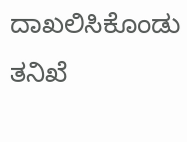ದಾಖಲಿಸಿಕೊಂಡು ತನಿಖೆ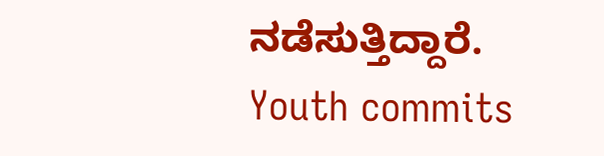ನಡೆಸುತ್ತಿದ್ದಾರೆ.
Youth commits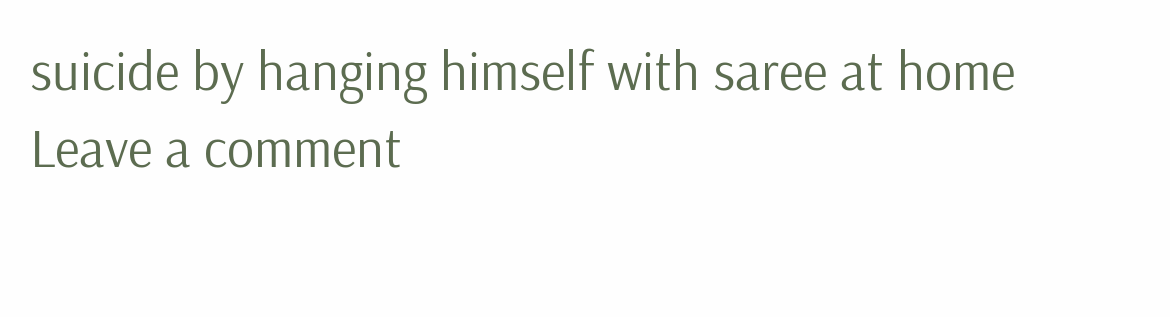suicide by hanging himself with saree at home
Leave a comment